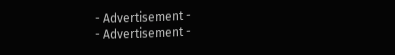- Advertisement -
- Advertisement -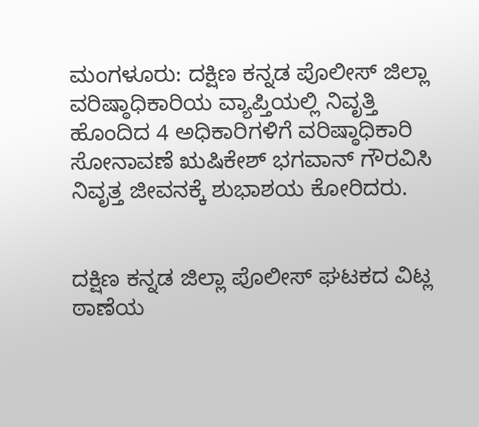ಮಂಗಳೂರು: ದಕ್ಷಿಣ ಕನ್ನಡ ಪೊಲೀಸ್ ಜಿಲ್ಲಾ ವರಿಷ್ಠಾಧಿಕಾರಿಯ ವ್ಯಾಪ್ತಿಯಲ್ಲಿ ನಿವೃತ್ತಿ ಹೊಂದಿದ 4 ಅಧಿಕಾರಿಗಳಿಗೆ ವರಿಷ್ಠಾಧಿಕಾರಿ ಸೋನಾವಣೆ ಋಷಿಕೇಶ್ ಭಗವಾನ್ ಗೌರವಿಸಿ ನಿವೃತ್ತ ಜೀವನಕ್ಕೆ ಶುಭಾಶಯ ಕೋರಿದರು.


ದಕ್ಷಿಣ ಕನ್ನಡ ಜಿಲ್ಲಾ ಪೊಲೀಸ್ ಘಟಕದ ವಿಟ್ಲ ಠಾಣೆಯ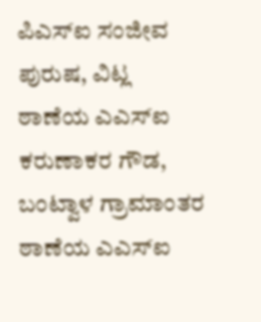ಪಿಎಸ್ಐ ಸಂಜೀವ ಪುರುಷ, ವಿಟ್ಲ ಠಾಣೆಯ ಎಎಸ್ಐ ಕರುಣಾಕರ ಗೌಡ, ಬಂಟ್ವಾಳ ಗ್ರಾಮಾಂತರ ಠಾಣೆಯ ಎಎಸ್ಐ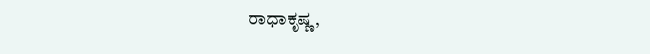ರಾಧಾಕೃಷ್ಣ,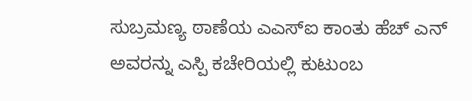ಸುಬ್ರಮಣ್ಯ ಠಾಣೆಯ ಎಎಸ್ಐ ಕಾಂತು ಹೆಚ್ ಎನ್ ಅವರನ್ನು ಎಸ್ಪಿ ಕಚೇರಿಯಲ್ಲಿ ಕುಟುಂಬ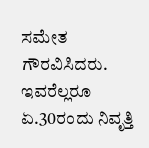ಸಮೇತ ಗೌರವಿಸಿದರು. ಇವರೆಲ್ಲರೂ ಏ.30ರಂದು ನಿವೃತ್ತಿ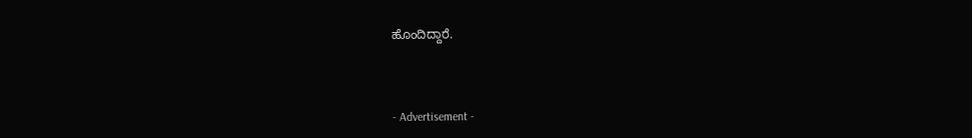ಹೊಂದಿದ್ದಾರೆ.



- Advertisement -